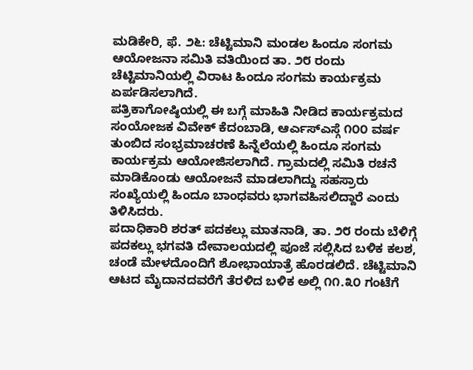ಮಡಿಕೇರಿ, ಫೆ. ೨೬: ಚೆಟ್ಟಿಮಾನಿ ಮಂಡಲ ಹಿಂದೂ ಸಂಗಮ ಆಯೋಜನಾ ಸಮಿತಿ ವತಿಯಿಂದ ತಾ. ೨೮ ರಂದು ಚೆಟ್ಟಿಮಾನಿಯಲ್ಲಿ ವಿರಾಟ ಹಿಂದೂ ಸಂಗಮ ಕಾರ್ಯಕ್ರಮ ಏರ್ಪಡಿಸಲಾಗಿದೆ.
ಪತ್ರಿಕಾಗೋಷ್ಠಿಯಲ್ಲಿ ಈ ಬಗ್ಗೆ ಮಾಹಿತಿ ನೀಡಿದ ಕಾರ್ಯಕ್ರಮದ ಸಂಯೋಜಕ ವಿವೇಕ್ ಕೆದಂಬಾಡಿ, ಆರ್ಎಸ್ಎಸ್ಗೆ ೧೦೦ ವರ್ಷ ತುಂಬಿದ ಸಂಭ್ರಮಾಚರಣೆ ಹಿನ್ನೆಲೆಯಲ್ಲಿ ಹಿಂದೂ ಸಂಗಮ ಕಾರ್ಯಕ್ರಮ ಆಯೋಜಿಸಲಾಗಿದೆ. ಗ್ರಾಮದಲ್ಲಿ ಸಮಿತಿ ರಚನೆ ಮಾಡಿಕೊಂಡು ಆಯೋಜನೆ ಮಾಡಲಾಗಿದ್ದು ಸಹಸ್ರಾರು ಸಂಖ್ಯೆಯಲ್ಲಿ ಹಿಂದೂ ಬಾಂಧವರು ಭಾಗವಹಿಸಲಿದ್ದಾರೆ ಎಂದು ತಿಳಿಸಿದರು.
ಪದಾಧಿಕಾರಿ ಶರತ್ ಪದಕಲ್ಲು ಮಾತನಾಡಿ, ತಾ. ೨೮ ರಂದು ಬೆಳಿಗ್ಗೆ ಪದಕಲ್ಲು ಭಗವತಿ ದೇವಾಲಯದಲ್ಲಿ ಪೂಜೆ ಸಲ್ಲಿಸಿದ ಬಳಿಕ ಕಲಶ, ಚಂಡೆ ಮೇಳದೊಂದಿಗೆ ಶೋಭಾಯಾತ್ರೆ ಹೊರಡಲಿದೆ. ಚೆಟ್ಟಿಮಾನಿ ಆಟದ ಮೈದಾನದವರೆಗೆ ತೆರಳಿದ ಬಳಿಕ ಅಲ್ಲಿ ೧೧.೩೦ ಗಂಟೆಗೆ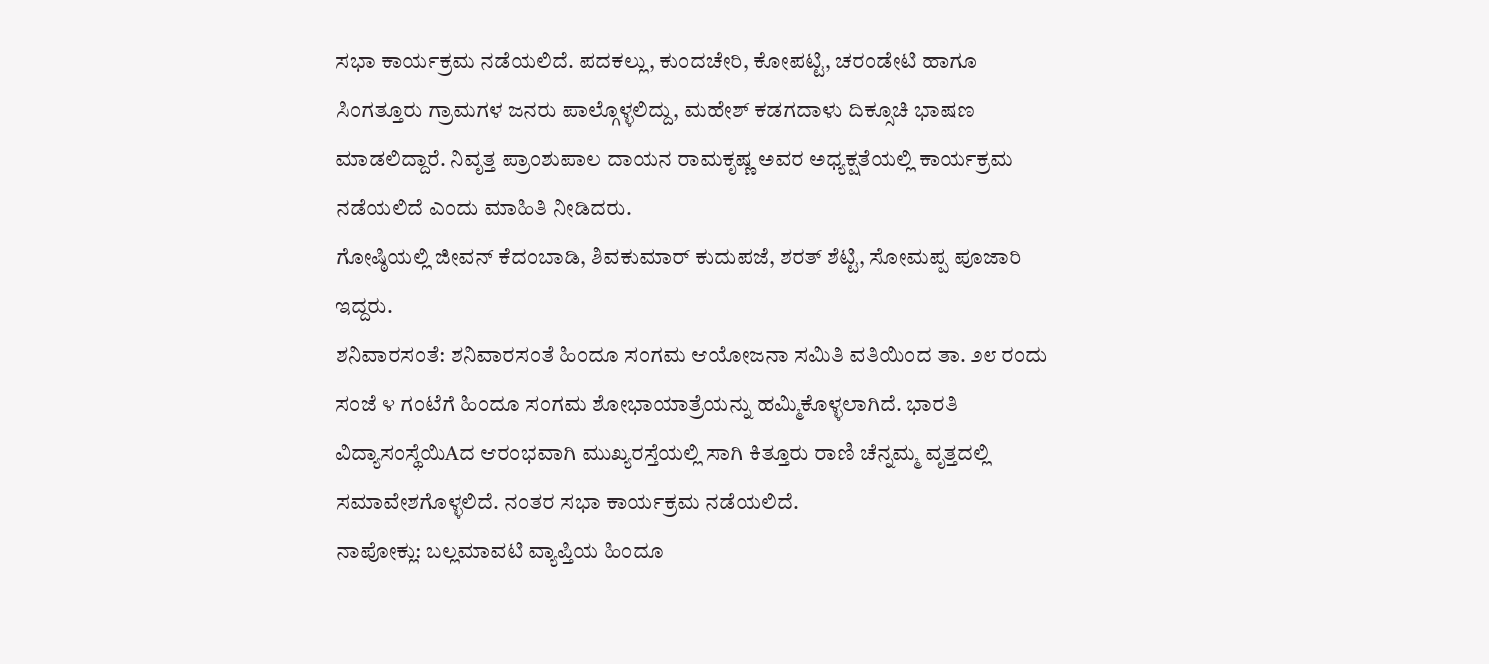ಸಭಾ ಕಾರ್ಯಕ್ರಮ ನಡೆಯಲಿದೆ. ಪದಕಲ್ಲು, ಕುಂದಚೇರಿ, ಕೋಪಟ್ಟಿ, ಚರಂಡೇಟಿ ಹಾಗೂ ಸಿಂಗತ್ತೂರು ಗ್ರಾಮಗಳ ಜನರು ಪಾಲ್ಗೊಳ್ಳಲಿದ್ದು, ಮಹೇಶ್ ಕಡಗದಾಳು ದಿಕ್ಸೂಚಿ ಭಾಷಣ ಮಾಡಲಿದ್ದಾರೆ. ನಿವೃತ್ತ ಪ್ರಾಂಶುಪಾಲ ದಾಯನ ರಾಮಕೃಷ್ಣ ಅವರ ಅಧ್ಯಕ್ಷತೆಯಲ್ಲಿ ಕಾರ್ಯಕ್ರಮ ನಡೆಯಲಿದೆ ಎಂದು ಮಾಹಿತಿ ನೀಡಿದರು.
ಗೋಷ್ಠಿಯಲ್ಲಿ ಜೀವನ್ ಕೆದಂಬಾಡಿ, ಶಿವಕುಮಾರ್ ಕುದುಪಜೆ, ಶರತ್ ಶೆಟ್ಟಿ, ಸೋಮಪ್ಪ ಪೂಜಾರಿ ಇದ್ದರು.
ಶನಿವಾರಸಂತೆ: ಶನಿವಾರಸಂತೆ ಹಿಂದೂ ಸಂಗಮ ಆಯೋಜನಾ ಸಮಿತಿ ವತಿಯಿಂದ ತಾ. ೨೮ ರಂದು ಸಂಜೆ ೪ ಗಂಟೆಗೆ ಹಿಂದೂ ಸಂಗಮ ಶೋಭಾಯಾತ್ರೆಯನ್ನು ಹಮ್ಮಿಕೊಳ್ಳಲಾಗಿದೆ. ಭಾರತಿ ವಿದ್ಯಾಸಂಸ್ಥೆಯಿAದ ಆರಂಭವಾಗಿ ಮುಖ್ಯರಸ್ತೆಯಲ್ಲಿ ಸಾಗಿ ಕಿತ್ತೂರು ರಾಣಿ ಚೆನ್ನಮ್ಮ ವೃತ್ತದಲ್ಲಿ ಸಮಾವೇಶಗೊಳ್ಳಲಿದೆ. ನಂತರ ಸಭಾ ಕಾರ್ಯಕ್ರಮ ನಡೆಯಲಿದೆ.
ನಾಪೋಕ್ಲು: ಬಲ್ಲಮಾವಟಿ ವ್ಯಾಪ್ತಿಯ ಹಿಂದೂ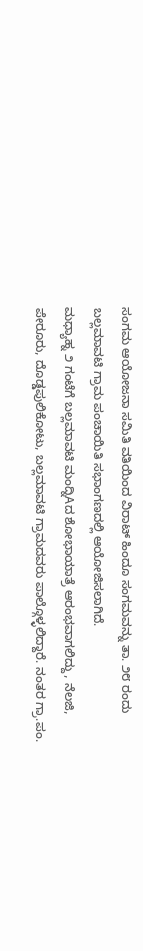ಸಂಗಮ ಆಯೋಜನಾ ಸಮಿತಿ ವತಿಯಿಂದ ವಿರಾಟ್ ಹಿಂದೂ ಸಂಗಮವನ್ನು ತಾ. ೨೮ ರಂದು ಬಲ್ಲಮಾವಟಿ ಗ್ರಾಮ ಪಂಚಾಯಿತಿ ಸಭಾಂಗಣದಲ್ಲಿ ಆಯೋಜಿಸಲಾಗಿದೆ.
ಮಧ್ಯಾಹ್ನ ೨ ಗಂಟೆಗೆ ಬಲ್ಲಮಾವಟಿ ಮಂದ್ನಿAದ ಶೋಭಾಯಾತ್ರೆ ಆರಂಭವಾಗಲಿದ್ದು, ನೆಲಜಿ, ಪೇರೂರು, ದೊಡ್ಡಪುಲಿಕೋಟು, ಬಲ್ಲಮಾವಟಿ ಗ್ರಾಮದವರು ಪಾಲ್ಗೊಳ್ಳಲಿದ್ದಾರೆ. ನಂತರ ಗ್ರಾ.ಪಂ.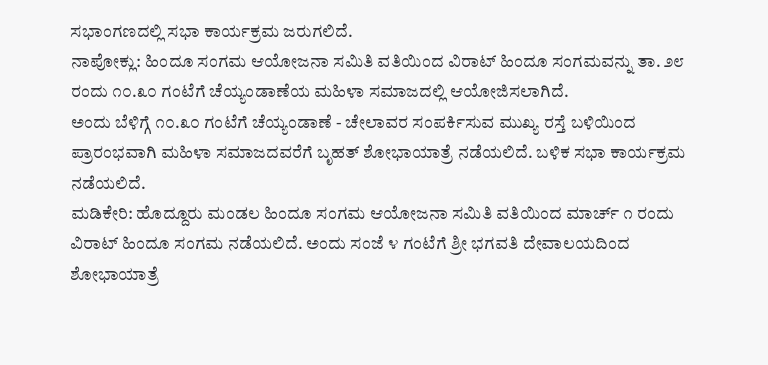ಸಭಾಂಗಣದಲ್ಲಿ ಸಭಾ ಕಾರ್ಯಕ್ರಮ ಜರುಗಲಿದೆ.
ನಾಪೋಕ್ಲು: ಹಿಂದೂ ಸಂಗಮ ಆಯೋಜನಾ ಸಮಿತಿ ವತಿಯಿಂದ ವಿರಾಟ್ ಹಿಂದೂ ಸಂಗಮವನ್ನು ತಾ. ೨೮ ರಂದು ೧೦.೩೦ ಗಂಟೆಗೆ ಚೆಯ್ಯಂಡಾಣೆಯ ಮಹಿಳಾ ಸಮಾಜದಲ್ಲಿ ಆಯೋಜಿಸಲಾಗಿದೆ.
ಅಂದು ಬೆಳಿಗ್ಗೆ ೧೦.೩೦ ಗಂಟೆಗೆ ಚೆಯ್ಯಂಡಾಣೆ - ಚೇಲಾವರ ಸಂಪರ್ಕಿಸುವ ಮುಖ್ಯ ರಸ್ತೆ ಬಳಿಯಿಂದ ಪ್ರಾರಂಭವಾಗಿ ಮಹಿಳಾ ಸಮಾಜದವರೆಗೆ ಬೃಹತ್ ಶೋಭಾಯಾತ್ರೆ ನಡೆಯಲಿದೆ. ಬಳಿಕ ಸಭಾ ಕಾರ್ಯಕ್ರಮ ನಡೆಯಲಿದೆ.
ಮಡಿಕೇರಿ: ಹೊದ್ದೂರು ಮಂಡಲ ಹಿಂದೂ ಸಂಗಮ ಆಯೋಜನಾ ಸಮಿತಿ ವತಿಯಿಂದ ಮಾರ್ಚ್ ೧ ರಂದು ವಿರಾಟ್ ಹಿಂದೂ ಸಂಗಮ ನಡೆಯಲಿದೆ. ಅಂದು ಸಂಜೆ ೪ ಗಂಟೆಗೆ ಶ್ರೀ ಭಗವತಿ ದೇವಾಲಯದಿಂದ ಶೋಭಾಯಾತ್ರೆ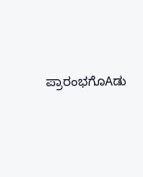ಪ್ರಾರಂಭಗೊAಡು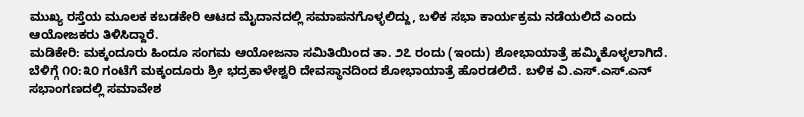ಮುಖ್ಯ ರಸ್ತೆಯ ಮೂಲಕ ಕಬಡಕೇರಿ ಆಟದ ಮೈದಾನದಲ್ಲಿ ಸಮಾಪನಗೊಳ್ಳಲಿದ್ದು, ಬಳಿಕ ಸಭಾ ಕಾರ್ಯಕ್ರಮ ನಡೆಯಲಿದೆ ಎಂದು ಆಯೋಜಕರು ತಿಳಿಸಿದ್ದಾರೆ.
ಮಡಿಕೇರಿ: ಮಕ್ಕಂದೂರು ಹಿಂದೂ ಸಂಗಮ ಆಯೋಜನಾ ಸಮಿತಿಯಿಂದ ತಾ. ೨೭ ರಂದು (ಇಂದು) ಶೋಭಾಯಾತ್ರೆ ಹಮ್ಮಿಕೊಳ್ಳಲಾಗಿದೆ. ಬೆಳಿಗ್ಗೆ ೧೦:೩೦ ಗಂಟೆಗೆ ಮಕ್ಕಂದೂರು ಶ್ರೀ ಭದ್ರಕಾಳೇಶ್ವರಿ ದೇವಸ್ಥಾನದಿಂದ ಶೋಭಾಯಾತ್ರೆ ಹೊರಡಲಿದೆ. ಬಳಿಕ ವಿ.ಎಸ್.ಎಸ್.ಎನ್ ಸಭಾಂಗಣದಲ್ಲಿ ಸಮಾವೇಶ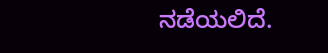ನಡೆಯಲಿದೆ.